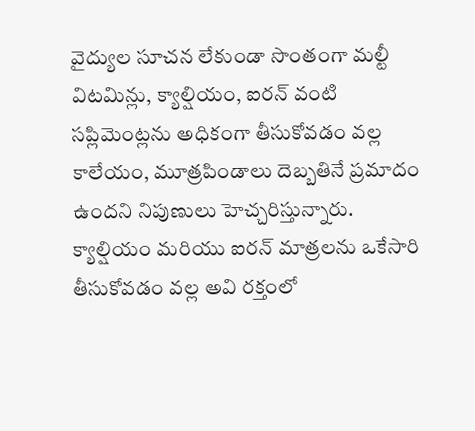వైద్యుల సూచన లేకుండా సొంతంగా మల్టీ విటమిన్లు, క్యాల్షియం, ఐరన్ వంటి సప్లిమెంట్లను అధికంగా తీసుకోవడం వల్ల కాలేయం, మూత్రపిండాలు దెబ్బతినే ప్రమాదం ఉందని నిపుణులు హెచ్చరిస్తున్నారు.
క్యాల్షియం మరియు ఐరన్ మాత్రలను ఒకేసారి తీసుకోవడం వల్ల అవి రక్తంలో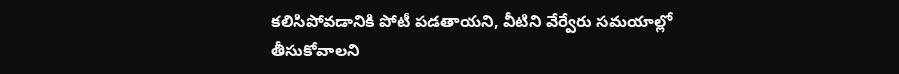కలిసిపోవడానికి పోటీ పడతాయని, వీటిని వేర్వేరు సమయాల్లో తీసుకోవాలని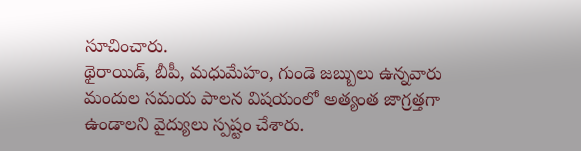సూచించారు.
థైరాయిడ్, బీపీ, మధుమేహం, గుండె జబ్బులు ఉన్నవారు మందుల సమయ పాలన విషయంలో అత్యంత జాగ్రత్తగా ఉండాలని వైద్యులు స్పష్టం చేశారు.